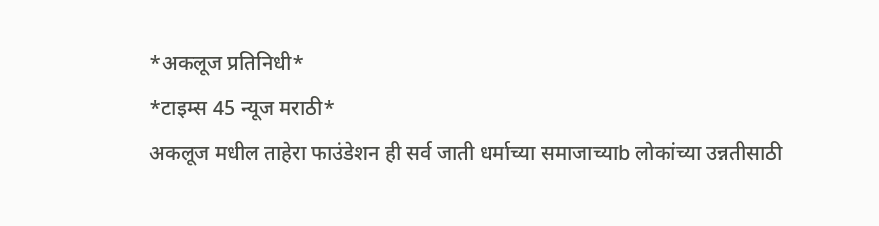*अकलूज प्रतिनिधी*
*टाइम्स 45 न्यूज मराठी*
अकलूज मधील ताहेरा फाउंडेशन ही सर्व जाती धर्माच्या समाजाच्याb लोकांच्या उन्नतीसाठी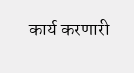कार्य करणारी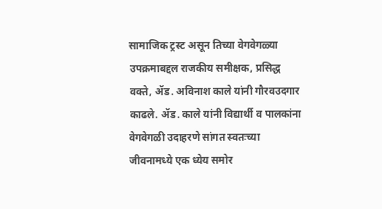सामाजिक ट्रस्ट असून तिच्या वेगवेगळ्या उपक्रमाबद्दल राजकीय समीक्षक, प्रसिद्ध वक्ते, ॲड. अविनाश काले यांनी गौरवउदगार काढले. ॲड. काले यांनी विद्यार्थी व पालकांना वेगवेगळी उदाहरणे सांगत स्वतःच्या जीवनामध्ये एक ध्येय समोर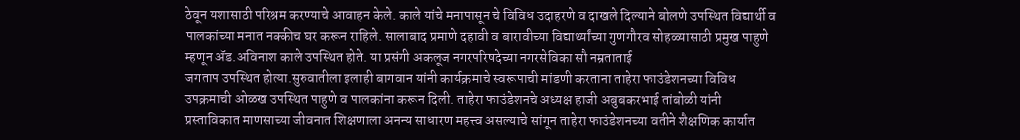ठेवून यशासाठी परिश्रम करण्याचे आवाहन केले. काले यांचे मनापासून चे विविध उदाहरणे व दाखले दिल्याने बोलणे उपस्थित विद्यार्थी व पालकांच्या मनात नक्कीच घर करून राहिले. सालाबाद प्रमाणे दहावी व बारावीच्या विद्यार्थ्यांच्या गुणगौरव सोहळ्यासाठी प्रमुख पाहुणे म्हणून ॲड.अविनाश काले उपस्थित होते. या प्रसंगी अकलूज नगरपरिषदेच्या नगरसेविका सौ नम्रताताई
जगताप उपस्थित होत्या.सुरुवातीला इलाही बागवान यांनी कार्यक्रमाचे स्वरूपाची मांडणी करताना ताहेरा फाउंडेशनच्या विविध उपक्रमाची ओळख उपस्थित पाहुणे व पालकांना करून दिली. ताहेरा फाउंडेशनचे अध्यक्ष हाजी अबुबकरभाई तांबोळी यांनी प्रस्ताविकात माणसाच्या जीवनात शिक्षणाला अनन्य साधारण महत्त्व असल्याचे सांगून ताहेरा फाउंडेशनच्या वतीने शैक्षणिक कार्यात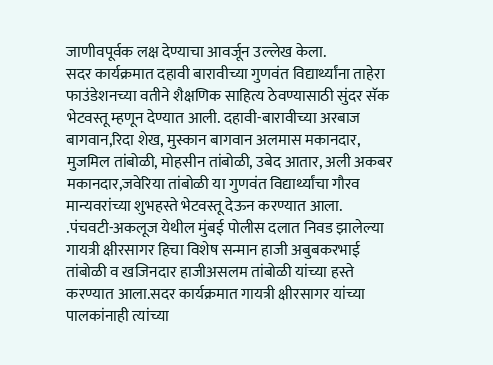जाणीवपूर्वक लक्ष देण्याचा आवर्जून उल्लेख केला.
सदर कार्यक्रमात दहावी बारावीच्या गुणवंत विद्यार्थ्यांना ताहेरा फाउंडेशनच्या वतीने शैक्षणिक साहित्य ठेवण्यासाठी सुंदर सॅक भेटवस्तू म्हणून देण्यात आली. दहावी-बारावीच्या अरबाज बागवान,रिदा शेख, मुस्कान बागवान अलमास मकानदार, मुजमिल तांबोळी, मोहसीन तांबोळी, उबेद आतार, अली अकबर मकानदार,जवेरिया तांबोळी या गुणवंत विद्यार्थ्यांचा गौरव मान्यवरांच्या शुभहस्ते भेटवस्तू देऊन करण्यात आला.
.पंचवटी-अकलूज येथील मुंबई पोलीस दलात निवड झालेल्या गायत्री क्षीरसागर हिचा विशेष सन्मान हाजी अबुबकरभाई तांबोळी व खजिनदार हाजीअसलम तांबोळी यांच्या हस्ते करण्यात आला.सदर कार्यक्रमात गायत्री क्षीरसागर यांच्या पालकांनाही त्यांच्या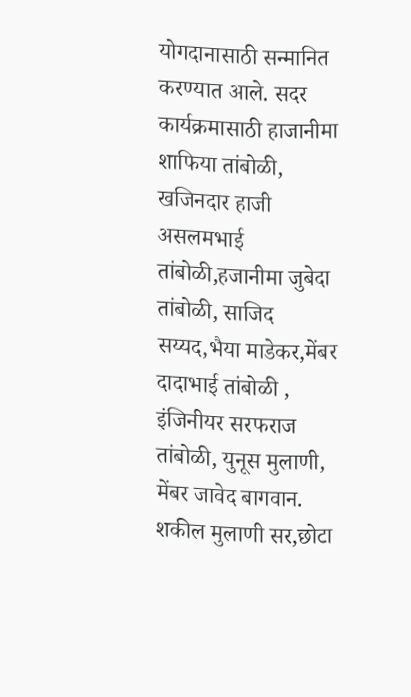योगदानासाठी सन्मानित करण्यात आले. सदर कार्यक्रमासाठी हाजानीमा शाफिया तांबोळी, खजिनदार हाजी असलमभाई तांबोळी,हजानीमा जुबेदा तांबोळी, साजिद सय्यद,भैया माडेकर,मेंबर दादाभाई तांबोळी , इंजिनीयर सरफराज तांबोळी, युनूस मुलाणी, मेंबर जावेद बागवान. शकील मुलाणी सर,छोटा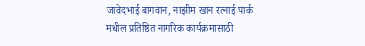जावेदभाई बागवान, नाझीम खान रत्नाई पार्क मधील प्रतिष्ठित नागरिक कार्यक्रमासाठी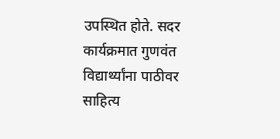उपस्थित होते. सदर कार्यक्रमात गुणवंत विद्यार्थ्यांना पाठीवर साहित्य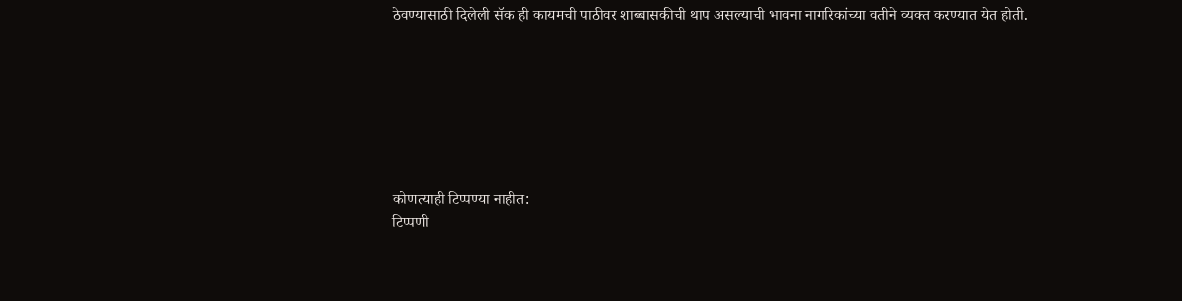ठेवण्यासाठी दिलेली सॅक ही कायमची पाठीवर शाब्बासकीची थाप असल्याची भावना नागरिकांच्या वतीने व्यक्त करण्यात येत होती.







कोणत्याही टिप्पण्या नाहीत:
टिप्पणी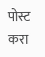पोस्ट करा